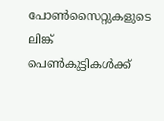പോണ്‍സൈറ്റുകളുടെ ലിങ്ക് പെണ്‍കുട്ടികള്‍ക്ക്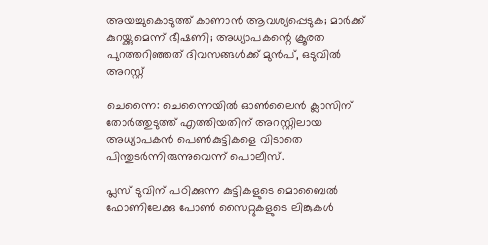അയച്ചുകൊടുത്ത് കാണാന്‍ ആവശ്യപ്പെടുക; മാര്‍ക്ക് കുറയ്ക്കുമെന്ന് ഭീഷണി; അധ്യാപകന്റെ ക്രൂരത പുറത്തറിഞ്ഞത് ദിവസങ്ങള്‍ക്ക് മുന്‍പ്, ഒടുവില്‍ അറസ്റ്റ്

ചെന്നൈ: ചെന്നൈയില്‍ ഓണ്‍ലൈന്‍ ക്ലാസിന് തോര്‍ത്തുടുത്ത് എത്തിയതിന് അറസ്റ്റിലായ അധ്യാപകന്‍ പെണ്‍കുട്ടികളെ വിടാതെ പിന്തുടര്‍ന്നിരുന്നുവെന്ന് പൊലീസ്.

പ്ലസ് ടുവിന് പഠിക്കുന്ന കുട്ടികളുടെ മൊബൈല്‍ ഫോണിലേക്കു പോണ്‍ സൈറ്റുകളുടെ ലിങ്കുകള്‍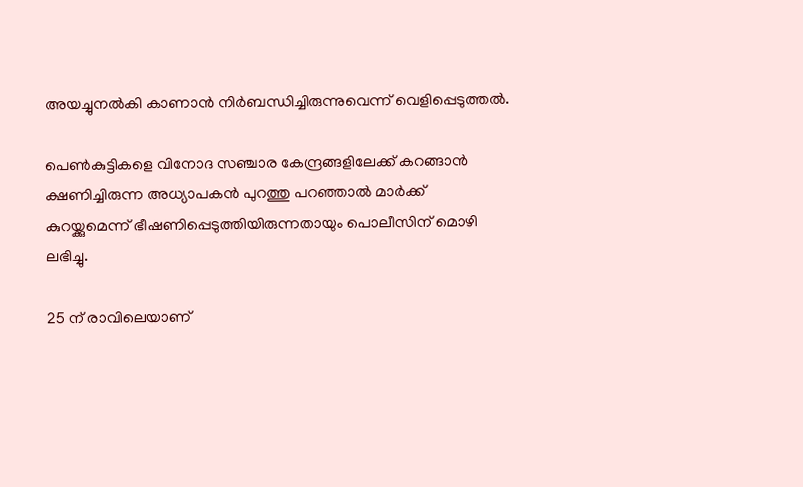അയച്ചുനല്‍കി കാണാന്‍ നിര്‍ബന്ധിച്ചിരുന്നുവെന്ന് വെളിപ്പെടുത്തല്‍.

പെണ്‍കുട്ടികളെ വിനോദ സഞ്ചാര കേന്ദ്രങ്ങളിലേക്ക് കറങ്ങാന്‍ ക്ഷണിച്ചിരുന്ന അധ്യാപകന്‍ പുറത്തു പറഞ്ഞാല്‍ മാര്‍ക്ക് കുറയ്ക്കുമെന്ന് ഭീഷണിപ്പെടുത്തിയിരുന്നതായും പൊലീസിന് മൊഴി ലഭിച്ചു.

25 ന് രാവിലെയാണ്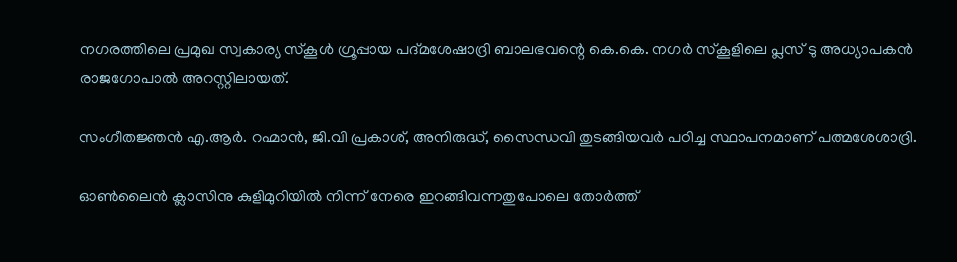നഗരത്തിലെ പ്രമുഖ സ്വകാര്യ സ്‌കൂള്‍ ഗ്രൂപ്പായ പദ്മശേഷാദ്രി ബാലഭവന്റെ കെ.കെ. നഗര്‍ സ്‌കൂളിലെ പ്ലസ് ടു അധ്യാപകന്‍ രാജഗോപാല്‍ അറസ്റ്റിലായത്.

സംഗീതജ്ഞന്‍ എ.ആര്‍. റഹ്മാന്‍, ജി.വി പ്രകാശ്, അനിരുദ്ധ്, സൈന്ധവി തുടങ്ങിയവര്‍ പഠിച്ച സ്ഥാപനമാണ് പത്മശേശാദ്രി.

ഓണ്‍ലൈന്‍ ക്ലാസിനു കുളിമുറിയില്‍ നിന്ന് നേരെ ഇറങ്ങിവന്നതുപോലെ തോര്‍ത്ത്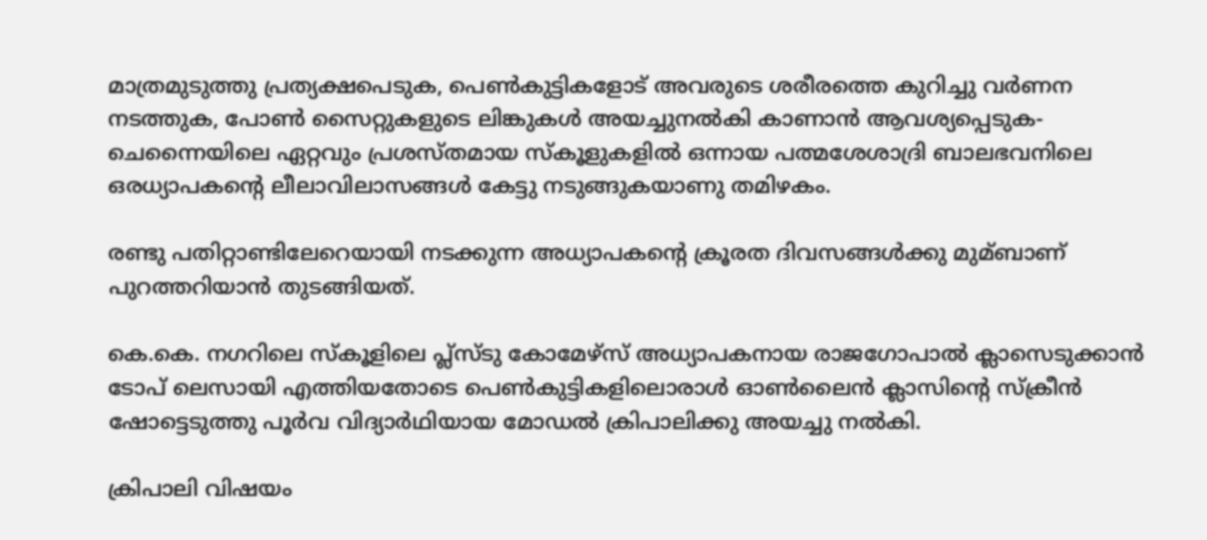മാത്രമുടുത്തു പ്രത്യക്ഷപെടുക, പെണ്‍കുട്ടികളോട് അവരുടെ ശരീരത്തെ കുറിച്ചു വര്‍ണന നടത്തുക, പോണ്‍ സൈറ്റുകളുടെ ലിങ്കുകള്‍ അയച്ചുനല്‍കി കാണാന്‍ ആവശ്യപ്പെടുക- ചെന്നൈയിലെ ഏറ്റവും പ്രശസ്തമായ സ്‌കൂളുകളില്‍ ഒന്നായ പത്മശേശാദ്രി ബാലഭവനിലെ ഒരധ്യാപകന്റെ ലീലാവിലാസങ്ങള്‍ കേട്ടു നടുങ്ങുകയാണു തമിഴകം.

രണ്ടു പതിറ്റാണ്ടിലേറെയായി നടക്കുന്ന അധ്യാപകന്റെ ക്രൂരത ദിവസങ്ങള്‍ക്കു മുമ്ബാണ് പുറത്തറിയാന്‍ തുടങ്ങിയത്.

കെ.കെ. നഗറിലെ സ്‌കൂളിലെ പ്ല്‌സ്ടു കോമേഴ്‌സ് അധ്യാപകനായ രാജഗോപാല്‍ ക്ലാസെടുക്കാന്‍ ടോപ് ലെസായി എത്തിയതോടെ പെണ്‍കുട്ടികളിലൊരാള്‍ ഓണ്‍ലൈന്‍ ക്ലാസിന്റെ സ്‌ക്രീന്‍ ഷോട്ടെടുത്തു പൂര്‍വ വിദ്യാര്‍ഥിയായ മോഡല്‍ ക്രിപാലിക്കു അയച്ചു നല്‍കി.

ക്രിപാലി വിഷയം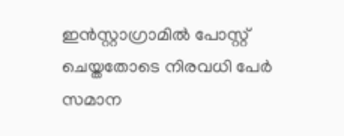ഇന്‍സ്റ്റാഗ്രാമില്‍ പോസ്റ്റ് ചെയ്തതോടെ നിരവധി പേര്‍ സമാന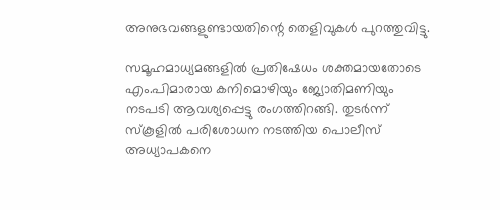അനുഭവങ്ങളുണ്ടായതിന്റെ തെളിവുകള്‍ പുറത്തുവിട്ടു.

സമൂഹമാധ്യമങ്ങളില്‍ പ്രതിഷേധം ശക്തമായതോടെ എം.പിമാരായ കനിമൊഴിയും ജ്യോതിമണിയും നടപടി ആവശ്യപ്പെട്ടു രംഗത്തിറങ്ങി. തുടര്‍ന്ന് സ്‌കൂളില്‍ പരിശോധന നടത്തിയ പൊലീസ് അധ്യാപകനെ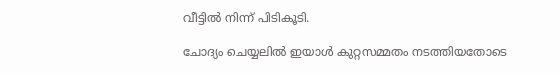വീട്ടില്‍ നിന്ന് പിടികൂടി.

ചോദ്യം ചെയ്യലില്‍ ഇയാള്‍ കുറ്റസമ്മതം നടത്തിയതോടെ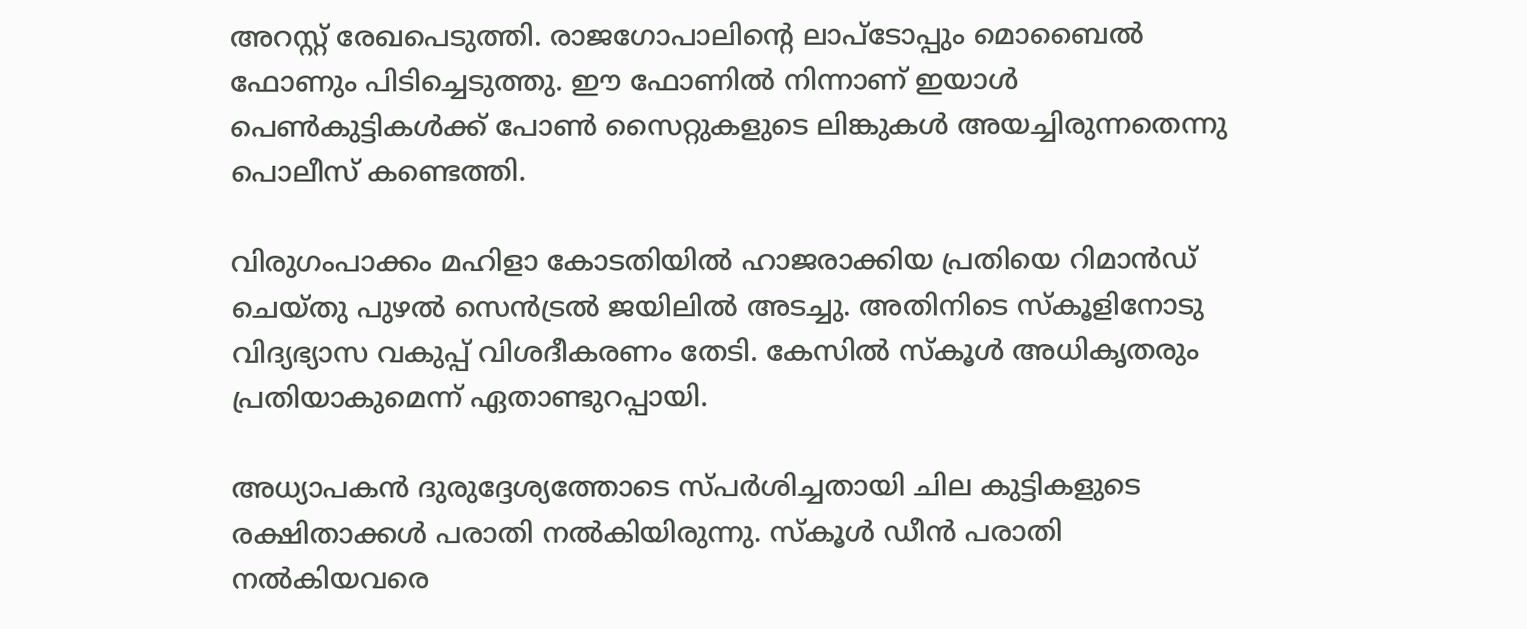അറസ്റ്റ് രേഖപെടുത്തി. രാജഗോപാലിന്റെ ലാപ്‌ടോപ്പും മൊബൈല്‍ ഫോണും പിടിച്ചെടുത്തു. ഈ ഫോണില്‍ നിന്നാണ് ഇയാള്‍ പെണ്‍കുട്ടികള്‍ക്ക് പോണ്‍ സൈറ്റുകളുടെ ലിങ്കുകള്‍ അയച്ചിരുന്നതെന്നു പൊലീസ് കണ്ടെത്തി.

വിരുഗംപാക്കം മഹിളാ കോടതിയില്‍ ഹാജരാക്കിയ പ്രതിയെ റിമാന്‍ഡ് ചെയ്തു പുഴല്‍ സെന്‍ട്രല്‍ ജയിലില്‍ അടച്ചു. അതിനിടെ സ്‌കൂളിനോടു വിദ്യഭ്യാസ വകുപ്പ് വിശദീകരണം തേടി. കേസില്‍ സ്‌കൂള്‍ അധികൃതരും പ്രതിയാകുമെന്ന് ഏതാണ്ടുറപ്പായി.

അധ്യാപകന്‍ ദുരുദ്ദേശ്യത്തോടെ സ്പര്‍ശിച്ചതായി ചില കുട്ടികളുടെ രക്ഷിതാക്കള്‍ പരാതി നല്‍കിയിരുന്നു. സ്‌കൂള്‍ ഡീന്‍ പരാതി നല്‍കിയവരെ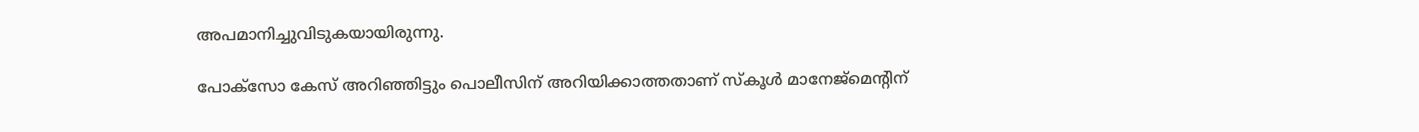അപമാനിച്ചുവിടുകയായിരുന്നു.

പോക്‌സോ കേസ് അറിഞ്ഞിട്ടും പൊലീസിന് അറിയിക്കാത്തതാണ് സ്‌കൂള്‍ മാനേജ്‌മെന്റിന്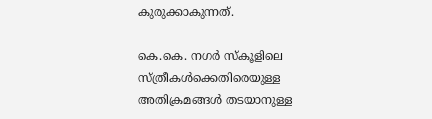കുരുക്കാകുന്നത്.

കെ.കെ. നഗര്‍ സ്‌കൂളിലെ സ്ത്രീകള്‍ക്കെതിരെയുള്ള അതിക്രമങ്ങള്‍ തടയാനുള്ള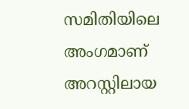സമിതിയിലെ അംഗമാണ് അറസ്റ്റിലായ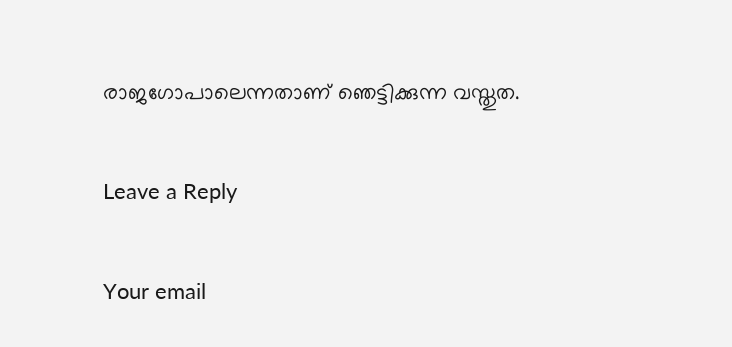രാജഗോപാലെന്നതാണ് ഞെട്ടിക്കുന്ന വസ്തുത.

Leave a Reply

Your email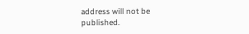address will not be published.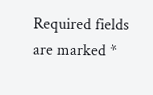Required fields are marked *